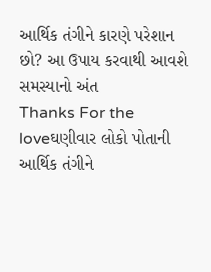આર્થિક તંગીને કારણે પરેશાન છો? આ ઉપાય કરવાથી આવશે સમસ્યાનો અંત
Thanks For the loveઘણીવાર લોકો પોતાની આર્થિક તંગીને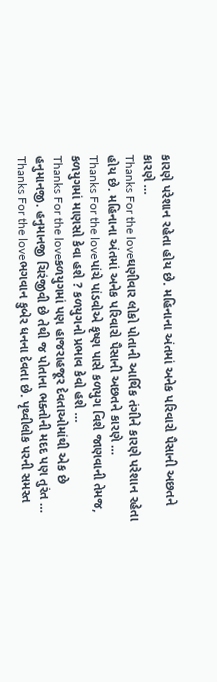કારણે પરેશાન રહેતા હોય છે. મહિનાના અંતમાં અનેક પરિવારો પૈસાની અછતને કારણે …
Thanks For the loveઘણીવાર લોકો પોતાની આર્થિક તંગીને કારણે પરેશાન રહેતા હોય છે. મહિનાના અંતમાં અનેક પરિવારો પૈસાની અછતને કારણે …
Thanks For the loveપાંચે પાંડવોએ કૃષ્ણ પાસે કળયુગ વિશે જાણવાની તેમજ, કળયુગમાં માણસો કેવા હશે ? કળયુગનો પ્રભાવ કેવો હશે …
Thanks For the loveકળયુગમાં પણ હાજરાહજૂર દેવતાઓમાંથી એક છે હનુમાનજી. હનુમાનજી ચિરંજીવી છે તેથી જ પોતાના ભક્તોની મદદ પણ તુરંત …
Thanks For the loveભગવાન કુબેર ધનના દેવતા છે. પૃથ્વીલોક પરની સમસ્ત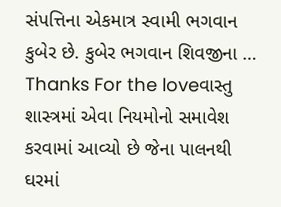સંપત્તિના એકમાત્ર સ્વામી ભગવાન કુબેર છે. કુબેર ભગવાન શિવજીના …
Thanks For the loveવાસ્તુ શાસ્ત્રમાં એવા નિયમોનો સમાવેશ કરવામાં આવ્યો છે જેના પાલનથી ઘરમાં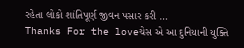રહેતા લોકો શાંતિપૂર્ણ જીવન પસાર કરી …
Thanks For the loveચેસ એ આ દુનિયાની યુક્તિ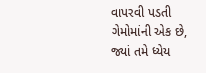વાપરવી પડતી ગેમોમાંની એક છે, જ્યાં તમે ધ્યેય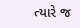ત્યારે જ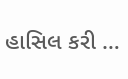હાસિલ કરી …